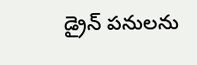డ్రైన్ పనులను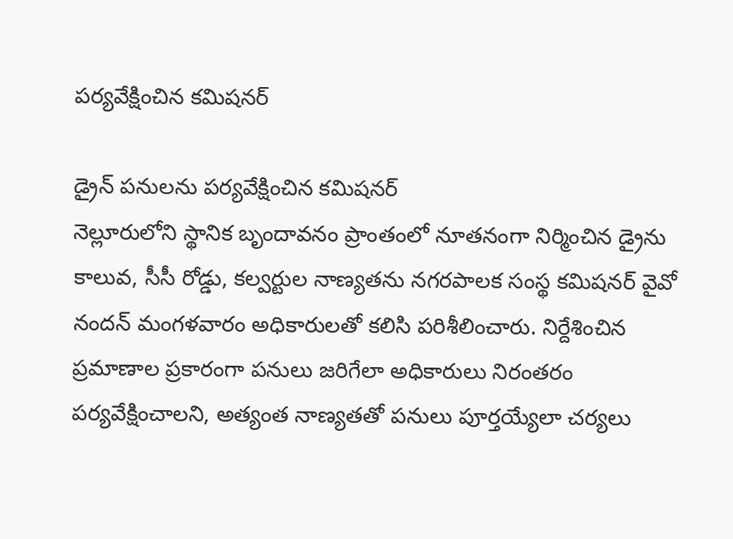పర్యవేక్షించిన కమిషనర్

డ్రైన్ పనులను పర్యవేక్షించిన కమిషనర్
నెల్లూరులోని స్థానిక బృందావనం ప్రాంతంలో నూతనంగా నిర్మించిన డ్రైను కాలువ, సీసీ రోడ్డు, కల్వర్టుల నాణ్యతను నగరపాలక సంస్థ కమిషనర్ వైవో నందన్ మంగళవారం అధికారులతో కలిసి పరిశీలించారు. నిర్దేశించిన ప్రమాణాల ప్రకారంగా పనులు జరిగేలా అధికారులు నిరంతరం పర్యవేక్షించాలని, అత్యంత నాణ్యతతో పనులు పూర్తయ్యేలా చర్యలు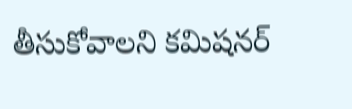తీసుకోవాలని కమిషనర్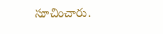సూచించారు.